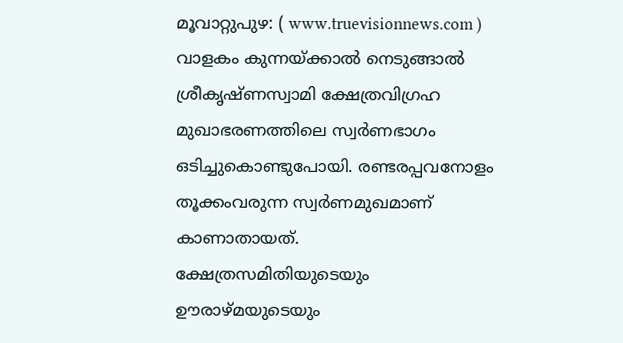മൂവാറ്റുപുഴ: ( www.truevisionnews.com ) വാളകം കുന്നയ്ക്കാൽ നെടുങ്ങാൽ ശ്രീകൃഷ്ണസ്വാമി ക്ഷേത്രവിഗ്രഹ മുഖാഭരണത്തിലെ സ്വർണഭാഗം ഒടിച്ചുകൊണ്ടുപോയി. രണ്ടരപ്പവനോളം തൂക്കംവരുന്ന സ്വർണമുഖമാണ് കാണാതായത്. ക്ഷേത്രസമിതിയുടെയും ഊരാഴ്മയുടെയും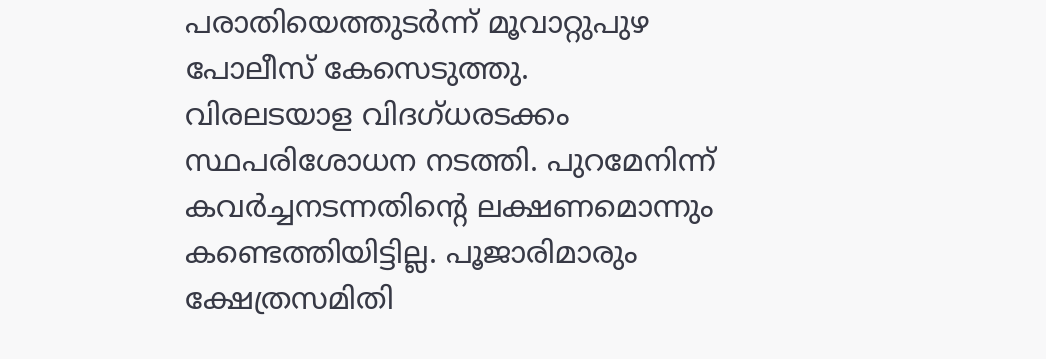പരാതിയെത്തുടർന്ന് മൂവാറ്റുപുഴ പോലീസ് കേസെടുത്തു.
വിരലടയാള വിദഗ്ധരടക്കം സ്ഥപരിശോധന നടത്തി. പുറമേനിന്ന് കവർച്ചനടന്നതിന്റെ ലക്ഷണമൊന്നും കണ്ടെത്തിയിട്ടില്ല. പൂജാരിമാരും ക്ഷേത്രസമിതി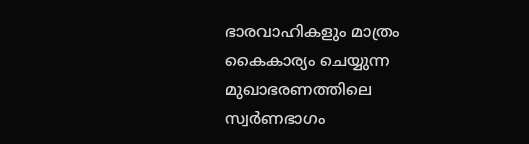ഭാരവാഹികളും മാത്രം കൈകാര്യം ചെയ്യുന്ന മുഖാഭരണത്തിലെ സ്വർണഭാഗം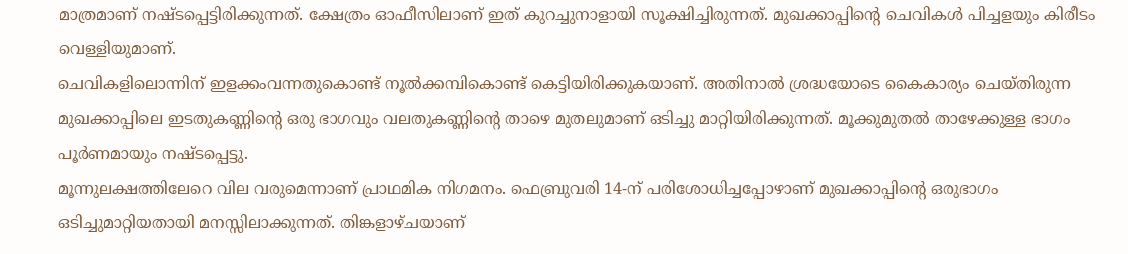മാത്രമാണ് നഷ്ടപ്പെട്ടിരിക്കുന്നത്. ക്ഷേത്രം ഓഫീസിലാണ് ഇത് കുറച്ചുനാളായി സൂക്ഷിച്ചിരുന്നത്. മുഖക്കാപ്പിന്റെ ചെവികൾ പിച്ചളയും കിരീടം വെള്ളിയുമാണ്.
ചെവികളിലൊന്നിന് ഇളക്കംവന്നതുകൊണ്ട് നൂൽക്കമ്പികൊണ്ട് കെട്ടിയിരിക്കുകയാണ്. അതിനാൽ ശ്രദ്ധയോടെ കൈകാര്യം ചെയ്തിരുന്ന മുഖക്കാപ്പിലെ ഇടതുകണ്ണിന്റെ ഒരു ഭാഗവും വലതുകണ്ണിന്റെ താഴെ മുതലുമാണ് ഒടിച്ചു മാറ്റിയിരിക്കുന്നത്. മൂക്കുമുതൽ താഴേക്കുള്ള ഭാഗം പൂർണമായും നഷ്ടപ്പെട്ടു.
മൂന്നുലക്ഷത്തിലേറെ വില വരുമെന്നാണ് പ്രാഥമിക നിഗമനം. ഫെബ്രുവരി 14-ന് പരിശോധിച്ചപ്പോഴാണ് മുഖക്കാപ്പിന്റെ ഒരുഭാഗം ഒടിച്ചുമാറ്റിയതായി മനസ്സിലാക്കുന്നത്. തിങ്കളാഴ്ചയാണ്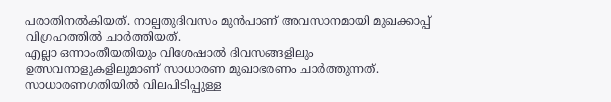പരാതിനൽകിയത്. നാല്പതുദിവസം മുൻപാണ് അവസാനമായി മുഖക്കാപ്പ് വിഗ്രഹത്തിൽ ചാർത്തിയത്.
എല്ലാ ഒന്നാംതീയതിയും വിശേഷാൽ ദിവസങ്ങളിലും ഉത്സവനാളുകളിലുമാണ് സാധാരണ മുഖാഭരണം ചാർത്തുന്നത്. സാധാരണഗതിയിൽ വിലപിടിപ്പുള്ള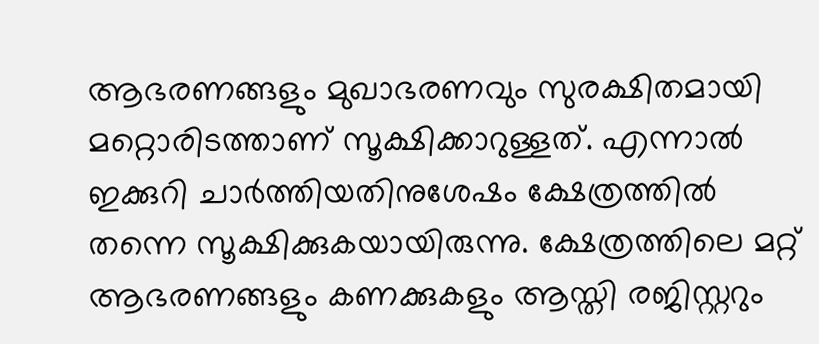ആഭരണങ്ങളും മുഖാഭരണവും സുരക്ഷിതമായി മറ്റൊരിടത്താണ് സൂക്ഷിക്കാറുള്ളത്. എന്നാൽ ഇക്കുറി ചാർത്തിയതിനുശേഷം ക്ഷേത്രത്തിൽ തന്നെ സൂക്ഷിക്കുകയായിരുന്നു. ക്ഷേത്രത്തിലെ മറ്റ് ആഭരണങ്ങളും കണക്കുകളും ആസ്തി രജിസ്റ്ററും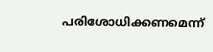പരിശോധിക്കണമെന്ന്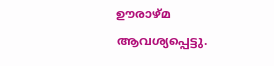ഊരാഴ്മ ആവശ്യപ്പെട്ടു.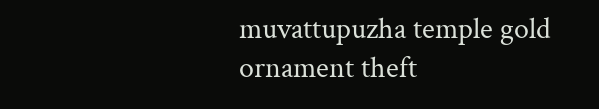muvattupuzha temple gold ornament theft